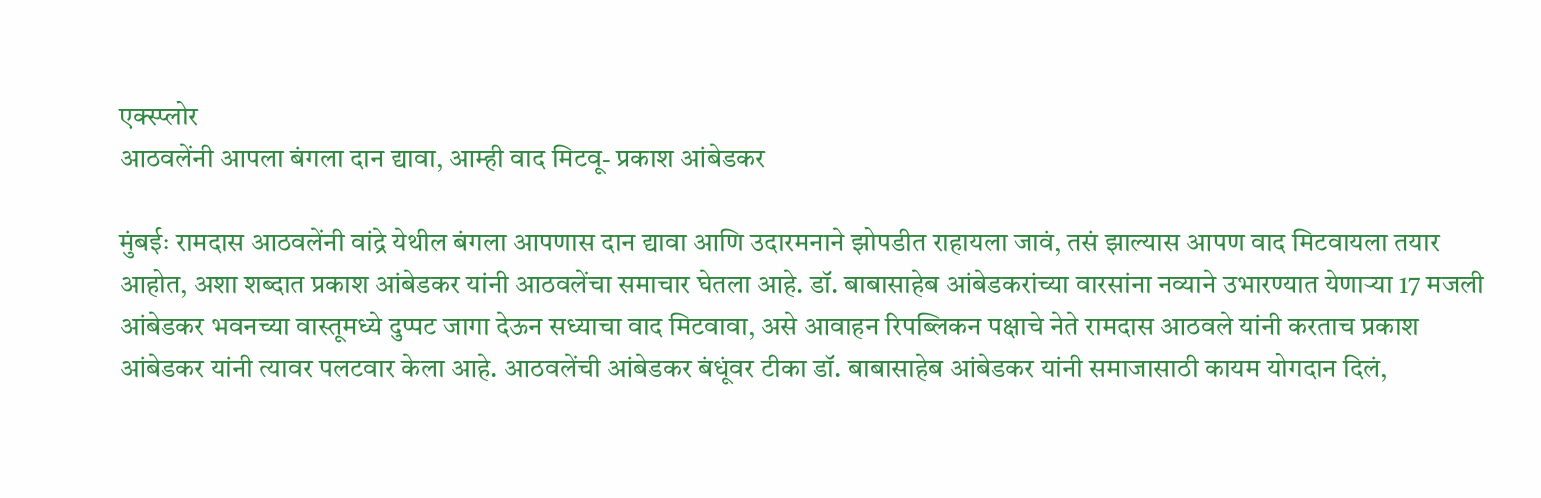एक्स्प्लोर
आठवलेंनी आपला बंगला दान द्यावा, आम्ही वाद मिटवू- प्रकाश आंबेडकर

मुंबईः रामदास आठवलेंनी वांद्रे येथील बंगला आपणास दान द्यावा आणि उदारमनाने झोपडीत राहायला जावं, तसं झाल्यास आपण वाद मिटवायला तयार आहोत, अशा शब्दात प्रकाश आंबेडकर यांनी आठवलेंचा समाचार घेतला आहे. डॉ. बाबासाहेब आंबेडकरांच्या वारसांना नव्याने उभारण्यात येणाऱ्या 17 मजली आंबेडकर भवनच्या वास्तूमध्ये दुप्पट जागा देऊन सध्याचा वाद मिटवावा, असे आवाहन रिपब्लिकन पक्षाचे नेते रामदास आठवले यांनी करताच प्रकाश आंबेडकर यांनी त्यावर पलटवार केला आहे. आठवलेंची आंबेडकर बंधूंवर टीका डॉ. बाबासाहेब आंबेडकर यांनी समाजासाठी कायम योगदान दिलं,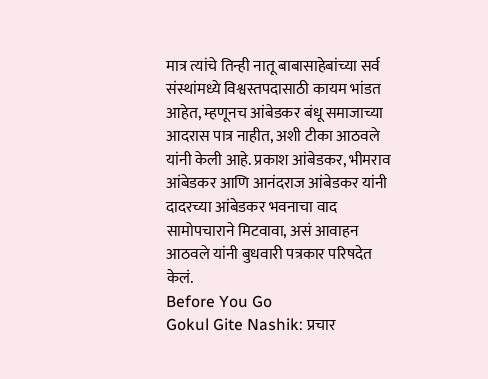मात्र त्यांचे तिन्ही नातू बाबासाहेबांच्या सर्व संस्थांमध्ये विश्वस्तपदासाठी कायम भांडत आहेत, म्हणूनच आंबेडकर बंधू समाजाच्या आदरास पात्र नाहीत, अशी टीका आठवले यांनी केली आहे. प्रकाश आंबेडकर, भीमराव आंबेडकर आणि आनंदराज आंबेडकर यांनी दादरच्या आंबेडकर भवनाचा वाद सामोपचाराने मिटवावा, असं आवाहन आठवले यांनी बुधवारी पत्रकार परिषदेत केलं.
Before You Go
Gokul Gite Nashik: प्रचार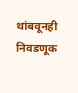थांबवूनही निवडणूक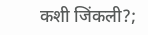कशी जिंकली?;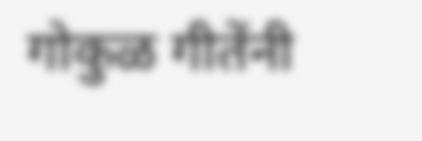गोकुळ गीतेंनी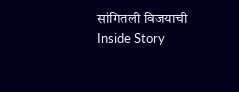सांगितली विजयाची Inside Story